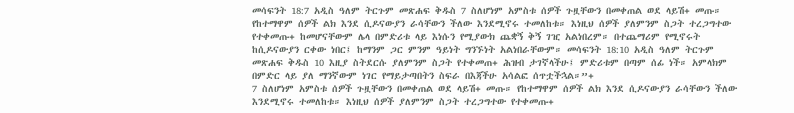መሳፍንት 18:7 አዲስ ዓለም ትርጉም መጽሐፍ ቅዱስ 7 ስለሆነም አምስቱ ሰዎች ጉዟቸውን በመቀጠል ወደ ላይሽ+ መጡ። የከተማዋም ሰዎች ልክ እንደ ሲዶናውያን ራሳቸውን ችለው እንደሚኖሩ ተመለከቱ። እነዚህ ሰዎች ያለምንም ስጋት ተረጋግተው የተቀመጡ+ ከመሆናቸውም ሌላ በምድሪቱ ላይ እነሱን የሚያውክ ጨቋኝ ቅኝ ገዢ አልነበረም። በተጨማሪም የሚኖሩት ከሲዶናውያን ርቀው ነበር፤ ከማንም ጋር ምንም ዓይነት ግንኙነት አልነበራቸውም። መሳፍንት 18:10 አዲስ ዓለም ትርጉም መጽሐፍ ቅዱስ 10 እዚያ ስትደርሱ ያለምንም ስጋት የተቀመጠ+ ሕዝብ ታገኛላችሁ፤ ምድሪቱም በጣም ሰፊ ነች። አምላክም በምድር ላይ ያለ ማንኛውም ነገር የማይታጣበትን ስፍራ በእጃችሁ አሳልፎ ሰጥቷችኋል።”+
7 ስለሆነም አምስቱ ሰዎች ጉዟቸውን በመቀጠል ወደ ላይሽ+ መጡ። የከተማዋም ሰዎች ልክ እንደ ሲዶናውያን ራሳቸውን ችለው እንደሚኖሩ ተመለከቱ። እነዚህ ሰዎች ያለምንም ስጋት ተረጋግተው የተቀመጡ+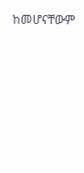ከመሆናቸውም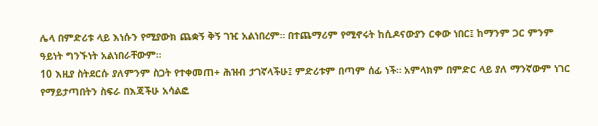ሌላ በምድሪቱ ላይ እነሱን የሚያውክ ጨቋኝ ቅኝ ገዢ አልነበረም። በተጨማሪም የሚኖሩት ከሲዶናውያን ርቀው ነበር፤ ከማንም ጋር ምንም ዓይነት ግንኙነት አልነበራቸውም።
10 እዚያ ስትደርሱ ያለምንም ስጋት የተቀመጠ+ ሕዝብ ታገኛላችሁ፤ ምድሪቱም በጣም ሰፊ ነች። አምላክም በምድር ላይ ያለ ማንኛውም ነገር የማይታጣበትን ስፍራ በእጃችሁ አሳልፎ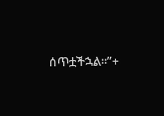ሰጥቷችኋል።”+